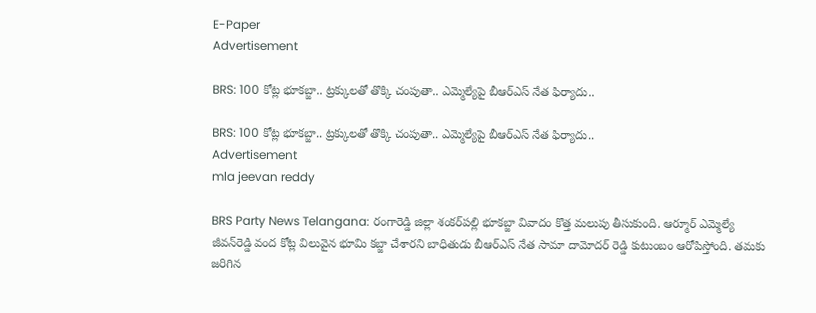E-Paper
Advertisement

BRS: 100 కోట్ల భూకబ్జా.. ట్రక్కులతో తొక్కి చంపుతా.. ఎమ్మెల్యేపై బీఆర్ఎస్ నేత ఫిర్యాదు..

BRS: 100 కోట్ల భూకబ్జా.. ట్రక్కులతో తొక్కి చంపుతా.. ఎమ్మెల్యేపై బీఆర్ఎస్ నేత ఫిర్యాదు..
Advertisement
mla jeevan reddy

BRS Party News Telangana: రంగారెడ్డి జిల్లా శంకర్‌పల్లి భూకబ్జా వివాదం కొత్త మలుపు తీసుకుంది. ఆర్మూర్‌ ఎమ్మెల్యే జీవన్‌రెడ్డి వంద కోట్ల విలువైన భూమి కబ్జా చేశారని బాధితుడు బీఆర్ఎస్ నేత సామా దామోదర్ రెడ్డి కుటుంబం ఆరోపిస్తోంది. తమకు జరిగిన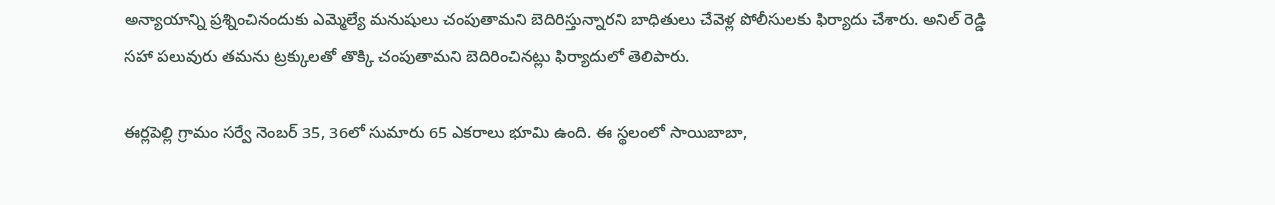అన్యాయాన్ని ప్రశ్నించినందుకు ఎమ్మెల్యే మనుషులు చంపుతామని బెదిరిస్తున్నారని బాధితులు చేవెళ్ల పోలీసులకు ఫిర్యాదు చేశారు. అనిల్‌ రెడ్డి సహా పలువురు తమను ట్రక్కులతో తొక్కి చంపుతామని బెదిరించినట్లు ఫిర్యాదులో తెలిపారు.

ఈర్లపెల్లి గ్రామం సర్వే నెంబర్ 35, 36లో సుమారు 65 ఎకరాలు భూమి ఉంది. ఈ స్థలంలో సాయిబాబా,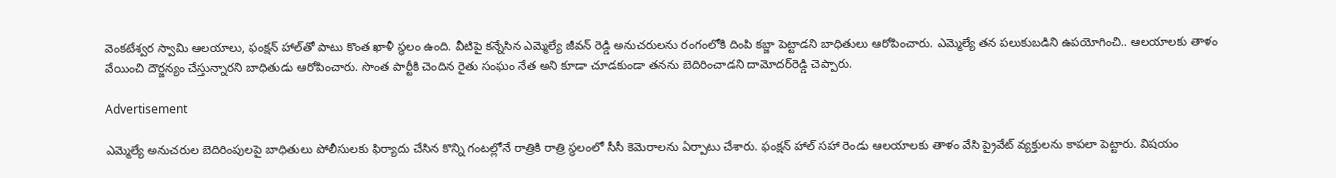వెంకటేశ్వర స్వామి ఆలయాలు, ఫంక్షన్‌ హాల్‌తో పాటు కొంత ఖాళీ స్థలం ఉంది. వీటిపై కన్నేసిన ఎమ్మెల్యే జీవన్‌ రెడ్డి అనుచరులను రంగంలోకి దింపి కబ్జా పెట్టాడని బాధితులు ఆరోపించారు. ఎమ్మెల్యే తన పలుకుబడిని ఉపయోగించి.. ఆలయాలకు తాళం వేయించి దౌర్జన్యం చేస్తున్నారని బాధితుడు ఆరోపించారు. సొంత పార్టీకి చెందిన రైతు సంఘం నేత అని కూడా చూడకుండా తనను బెదిరించాడని దామోదర్‌రెడ్డి చెప్పారు.

Advertisement

ఎమ్మెల్యే అనుచరుల బెదిరింపులపై బాధితులు పోలీసులకు ఫిర్యాదు చేసిన కొన్ని గంటల్లోనే రాత్రికి రాత్రి స్థలంలో సీసీ కెమెరాలను ఏర్పాటు చేశారు. ఫంక్షన్ హాల్‌ సహా రెండు ఆలయాలకు తాళం వేసి ప్రైవేట్‌ వ్యక్తులను కాపలా పెట్టారు. విషయం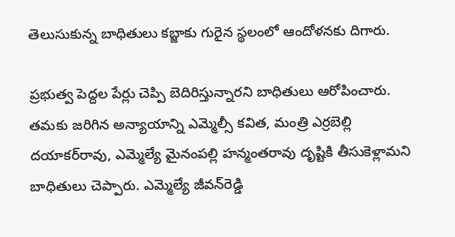తెలుసుకున్న బాధితులు కబ్జాకు గురైన స్థలంలో ఆందోళనకు దిగారు.

ప్రభుత్వ పెద్దల పేర్లు చెప్పి బెదిరిస్తున్నారని బాధితులు ఆరోపించారు. తమకు జరిగిన అన్యాయాన్ని ఎమ్మెల్సీ కవిత, మంత్రి ఎర్రబెల్లి దయాకర్‌రావు, ఎమ్మెల్యే మైనంపల్లి హన్మంతరావు దృష్టికి తీసుకెళ్లామని బాధితులు చెప్పారు. ఎమ్మెల్యే జీవన్‌రెడ్డి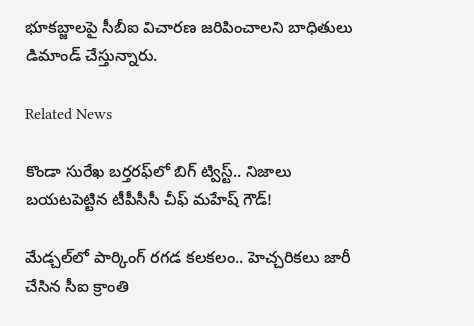భూకబ్జాలపై సీబీఐ విచారణ జరిపించాలని బాధితులు డిమాండ్‌ చేస్తున్నారు.

Related News

కొండా సురేఖ బర్తరఫ్‌లో బిగ్ ట్విస్ట్.. నిజాలు బయటపెట్టిన టీపీసీసీ చీఫ్ మహేష్ గౌడ్!

మేడ్చల్‌లో పార్కింగ్ రగడ కలకలం.. హెచ్చరికలు జారీ చేసిన సీఐ క్రాంతి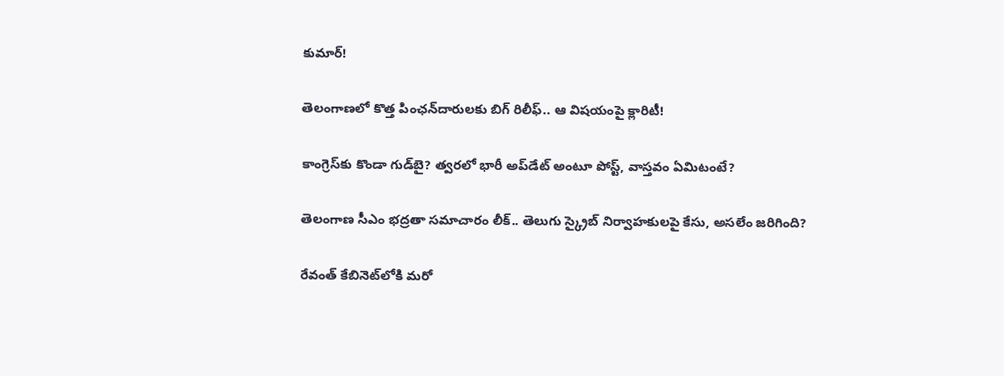కుమార్!

తెలంగాణలో కొత్త పింఛన్‌‌దారులకు బిగ్ రిలీఫ్.. ఆ విషయంపై క్లారిటీ!

కాంగ్రెస్‌కు కొండా‌ గుడ్‌బై? త్వరలో భారీ అప్‌డేట్ అంటూ పోస్ట్, వాస్తవం ఏమిటంటే?

తెలంగాణ సీఎం భద్రతా సమాచారం లీక్.. తెలుగు స్క్రైబ్ నిర్వాహకులపై కేసు, అసలేం జరిగింది?

రేవంత్‌ కేబినెట్‌లోకి మరో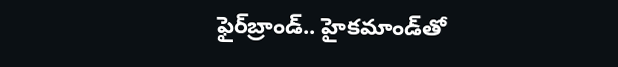ఫైర్‌బ్రాండ్.. హైకమాండ్‌తో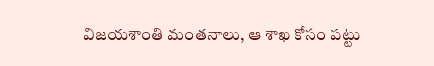విజయశాంతి మంతనాలు, ఆ శాఖ కోసం పట్టు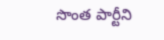సొంత పార్టీని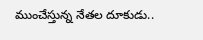ముంచేస్తున్న నేతల దూకుడు..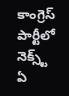కాంగ్రెస్‌ పార్టీలో నెక్స్ట్ ఏ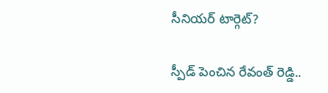సీనియర్ టార్గెట్?

స్పీడ్ పెంచిన రేవంత్ రెడ్డి..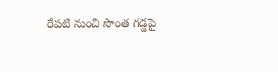రేపటి నుంచి సొంత గడ్డపై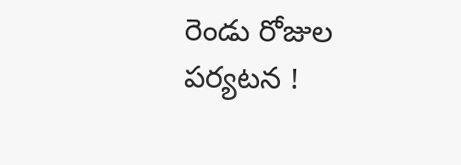రెండు రోజుల పర్యటన !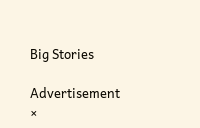Big Stories

Advertisement
×